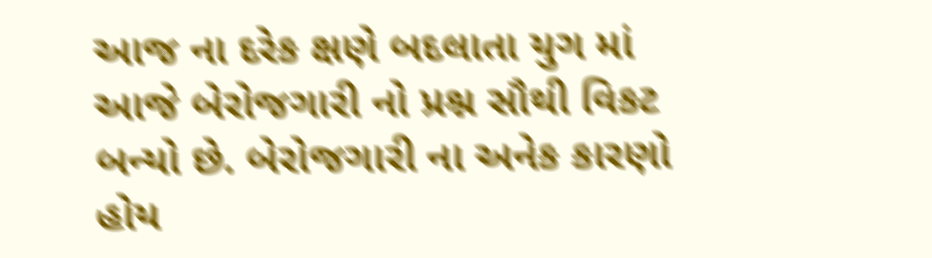આજ ના દરેક ક્ષણે બદલાતા યુગ માં આજે બેરોજગારી નો પ્રશ્ન સૌથી વિકટ બન્યો છે. બેરોજગારી ના અનેક કારણો હોય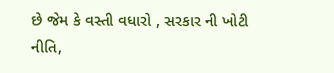છે જેમ કે વસ્તી વધારો , સરકાર ની ખોટી નીતિ,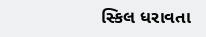સ્કિલ ધરાવતા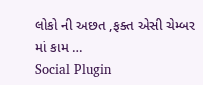લોકો ની અછત ,ફક્ત એસી ચેમ્બર માં કામ …
Social Plugin